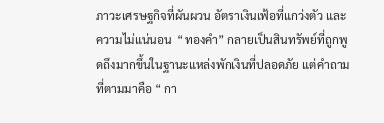ภาวะเศรษฐกิจที่ผันผวน อัตราเงินเฟ้อที่แกว่งตัว และความไม่แน่นอน  “ทองคำ” กลายเป็นสินทรัพย์ที่ถูกพูดถึงมากขึ้นในฐานะแหล่งพักเงินที่ปลอดภัย แต่คำถามที่ตามมาคือ “ กา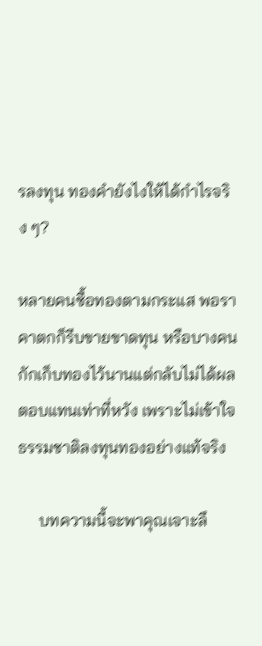รลงทุน ทองคำยังไงให้ได้กำไรจริง ๆ?

หลายคนซื้อทองตามกระแส พอราคาตกก็รีบขายขาดทุน หรือบางคนกักเก็บทองไว้นานแต่กลับไม่ได้ผลตอบแทนเท่าที่หวัง เพราะไม่เข้าใจธรรมชาติลงทุนทองอย่างแท้จริง

     บทความนี้จะพาคุณเจาะลึ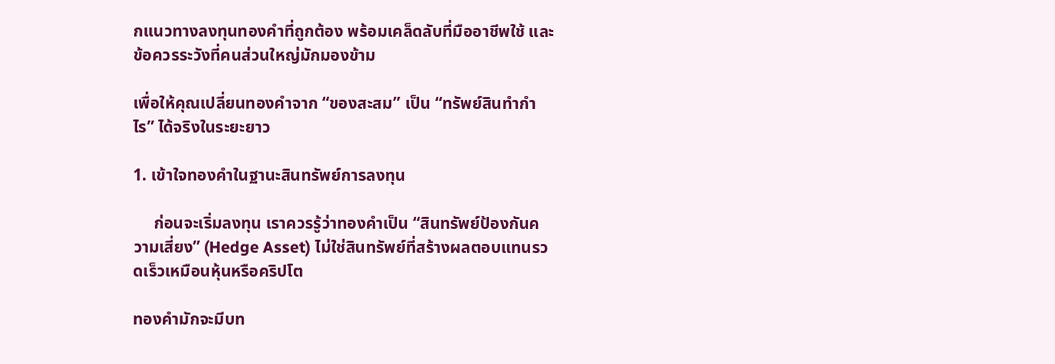กแนวทางลงทุนทองคำที่ถูกต้อง พร้อมเคล็ดลับที่มืออาชีพใช้ และข้อควรระวังที่คนส่วนใหญ่มักมองข้าม

เพื่อให้คุณเปลี่ยนทองคำจาก “ของสะสม” เป็น “ทรัพย์สินทำกำไร” ได้จริงในระยะยาว

1. เข้าใจทองคำในฐานะสินทรัพย์การลงทุน

     ก่อนจะเริ่มลงทุน เราควรรู้ว่าทองคำเป็น “สินทรัพย์ป้องกันความเสี่ยง” (Hedge Asset) ไม่ใช่สินทรัพย์ที่สร้างผลตอบแทนรวดเร็วเหมือนหุ้นหรือคริปโต

ทองคำมักจะมีบท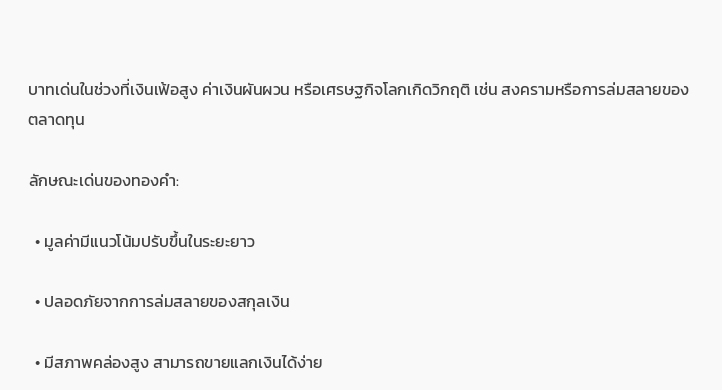บาทเด่นในช่วงที่เงินเฟ้อสูง ค่าเงินผันผวน หรือเศรษฐกิจโลกเกิดวิกฤติ เช่น สงครามหรือการล่มสลายของตลาดทุน

ลักษณะเด่นของทองคำ:

  • มูลค่ามีแนวโน้มปรับขึ้นในระยะยาว

  • ปลอดภัยจากการล่มสลายของสกุลเงิน

  • มีสภาพคล่องสูง สามารถขายแลกเงินได้ง่าย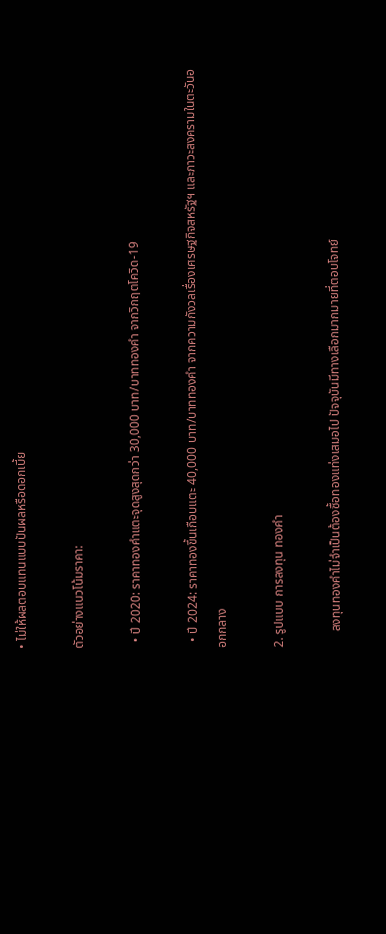• ไม่ให้ผลตอบแทนแบบปันผลหรือดอกเบี้ย

ตัวอย่างแนวโน้มราคา:

  • ปี 2020: ราคาทองคำแตะจุดสูงสุดกว่า 30,000 บาท/บาททองคำ จากวิกฤตโควิด-19

  • ปี 2024: ราคาทองขึ้นเกือบแตะ 40,000 บาท/บาททองคำ จากความกังวลเรื่องเศรษฐกิจสหรัฐฯ และภาวะสงครามในตะวันออกกลาง

2. รูปแบบ การลงทุน ทองคำ

     ลงทุนทองคำไม่จำเป็นต้องซื้อทองแท่งเสมอไป ปัจจุบันมีทางเลือกมากมายที่ตอบโจทย์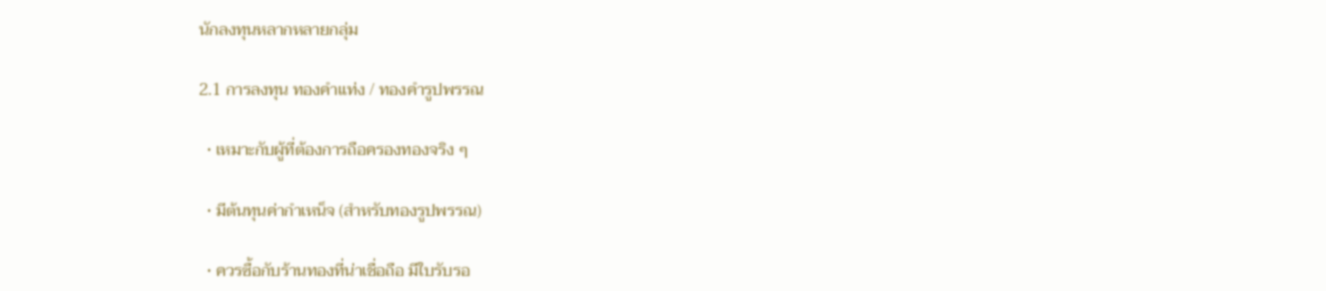นักลงทุนหลากหลายกลุ่ม

2.1 การลงทุน ทองคำแท่ง / ทองคำรูปพรรณ

  • เหมาะกับผู้ที่ต้องการถือครองทองจริง ๆ

  • มีต้นทุนค่ากำเหน็จ (สำหรับทองรูปพรรณ)

  • ควรซื้อกับร้านทองที่น่าเชื่อถือ มีใบรับรอ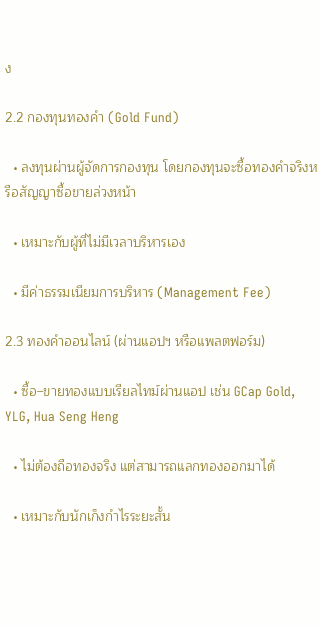ง

2.2 กองทุนทองคำ (Gold Fund)

  • ลงทุนผ่านผู้จัดการกองทุน โดยกองทุนจะซื้อทองคำจริงหรือสัญญาซื้อขายล่วงหน้า

  • เหมาะกับผู้ที่ไม่มีเวลาบริหารเอง

  • มีค่าธรรมเนียมการบริหาร (Management Fee)

2.3 ทองคำออนไลน์ (ผ่านแอปฯ หรือแพลตฟอร์ม)

  • ซื้อ–ขายทองแบบเรียลไทม์ผ่านแอป เช่น GCap Gold, YLG, Hua Seng Heng

  • ไม่ต้องถือทองจริง แต่สามารถแลกทองออกมาได้

  • เหมาะกับนักเก็งกำไรระยะสั้น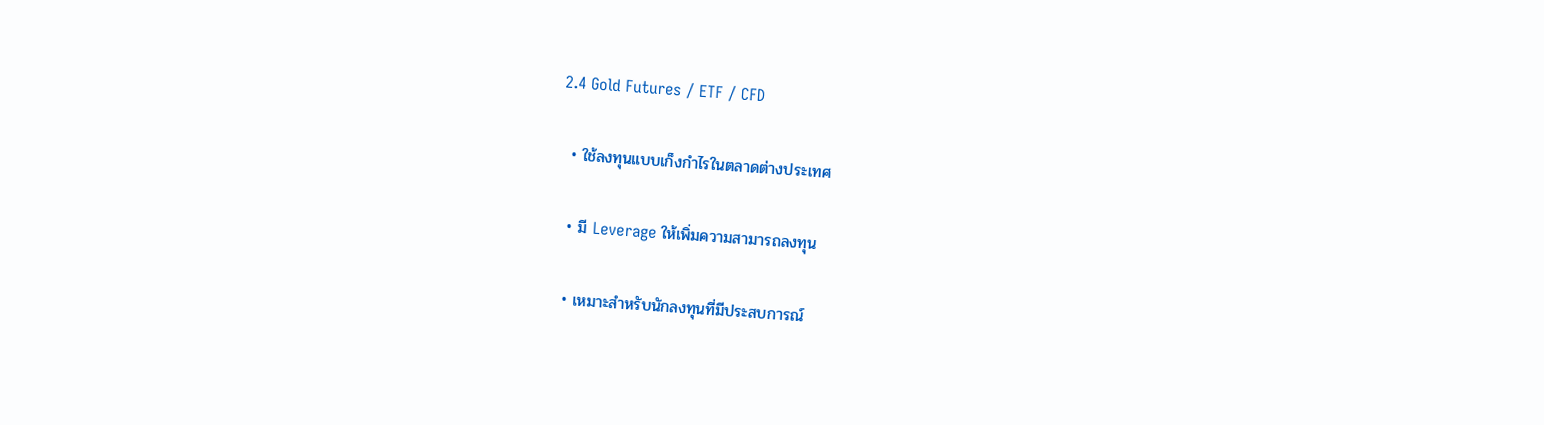2.4 Gold Futures / ETF / CFD

  • ใช้ลงทุนแบบเก็งกำไรในตลาดต่างประเทศ

  • มี Leverage ให้เพิ่มความสามารถลงทุน

  • เหมาะสำหรับนักลงทุนที่มีประสบการณ์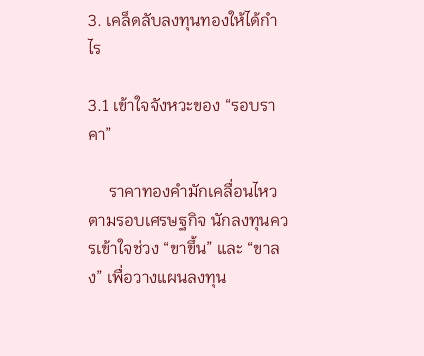3. เคล็ดลับลงทุนทองให้ได้กำไร

3.1 เข้าใจจังหวะของ “รอบราคา”

     ราคาทองคำมักเคลื่อนไหวตามรอบเศรษฐกิจ นักลงทุนควรเข้าใจช่วง “ขาขึ้น” และ “ขาลง” เพื่อวางแผนลงทุน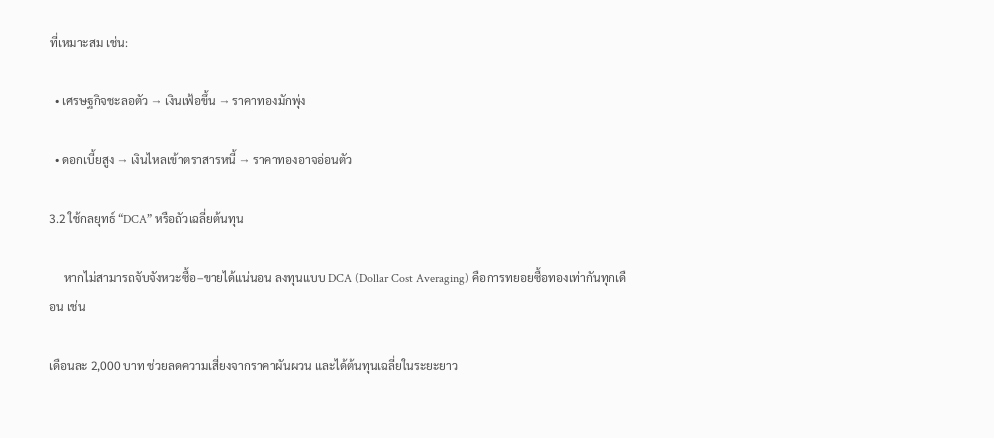ที่เหมาะสม เช่น:

  • เศรษฐกิจชะลอตัว → เงินเฟ้อขึ้น → ราคาทองมักพุ่ง

  • ดอกเบี้ยสูง → เงินไหลเข้าตราสารหนี้ → ราคาทองอาจอ่อนตัว

3.2 ใช้กลยุทธ์ “DCA” หรือถัวเฉลี่ยต้นทุน

     หากไม่สามารถจับจังหวะซื้อ–ขายได้แน่นอน ลงทุนแบบ DCA (Dollar Cost Averaging) คือการทยอยซื้อทองเท่ากันทุกเดือน เช่น

เดือนละ 2,000 บาท ช่วยลดความเสี่ยงจากราคาผันผวน และได้ต้นทุนเฉลี่ยในระยะยาว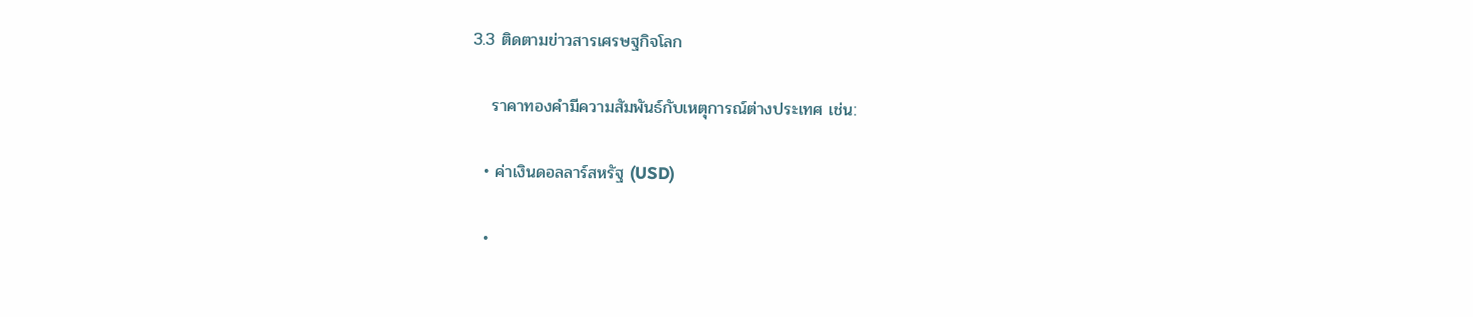3.3 ติดตามข่าวสารเศรษฐกิจโลก

   ราคาทองคำมีความสัมพันธ์กับเหตุการณ์ต่างประเทศ เช่น:

  • ค่าเงินดอลลาร์สหรัฐ (USD)

  •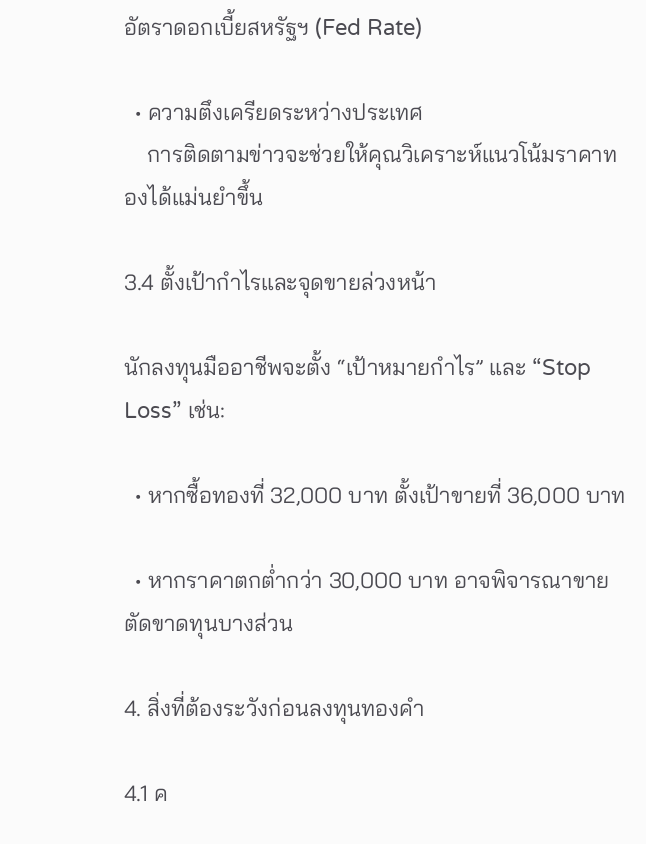อัตราดอกเบี้ยสหรัฐฯ (Fed Rate)

  • ความตึงเครียดระหว่างประเทศ
    การติดตามข่าวจะช่วยให้คุณวิเคราะห์แนวโน้มราคาทองได้แม่นยำขึ้น

3.4 ตั้งเป้ากำไรและจุดขายล่วงหน้า

นักลงทุนมืออาชีพจะตั้ง “เป้าหมายกำไร” และ “Stop Loss” เช่น:

  • หากซื้อทองที่ 32,000 บาท ตั้งเป้าขายที่ 36,000 บาท

  • หากราคาตกต่ำกว่า 30,000 บาท อาจพิจารณาขายตัดขาดทุนบางส่วน

4. สิ่งที่ต้องระวังก่อนลงทุนทองคำ

4.1 ค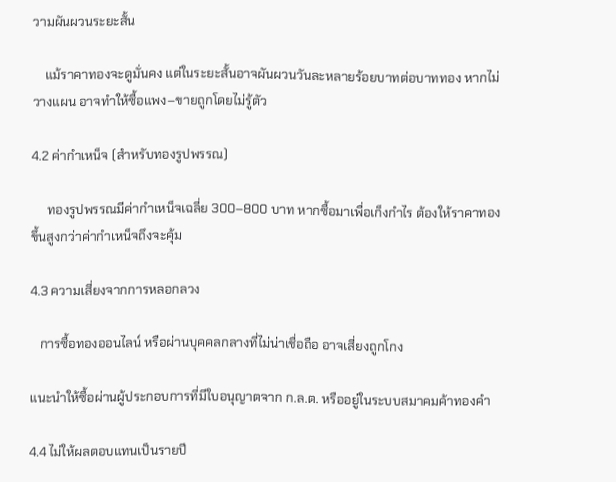วามผันผวนระยะสั้น

    แม้ราคาทองจะดูมั่นคง แต่ในระยะสั้นอาจผันผวนวันละหลายร้อยบาทต่อบาททอง หากไม่วางแผน อาจทำให้ซื้อแพง–ขายถูกโดยไม่รู้ตัว

4.2 ค่ากำเหน็จ (สำหรับทองรูปพรรณ)

     ทองรูปพรรณมีค่ากำเหน็จเฉลี่ย 300–800 บาท หากซื้อมาเพื่อเก็งกำไร ต้องให้ราคาทองขึ้นสูงกว่าค่ากำเหน็จถึงจะคุ้ม

4.3 ความเสี่ยงจากการหลอกลวง

   การซื้อทองออนไลน์ หรือผ่านบุคคลกลางที่ไม่น่าเชื่อถือ อาจเสี่ยงถูกโกง

แนะนำให้ซื้อผ่านผู้ประกอบการที่มีใบอนุญาตจาก ก.ล.ต. หรืออยู่ในระบบสมาคมค้าทองคำ

4.4 ไม่ให้ผลตอบแทนเป็นรายปี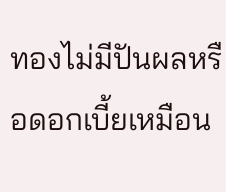ทองไม่มีปันผลหรือดอกเบี้ยเหมือน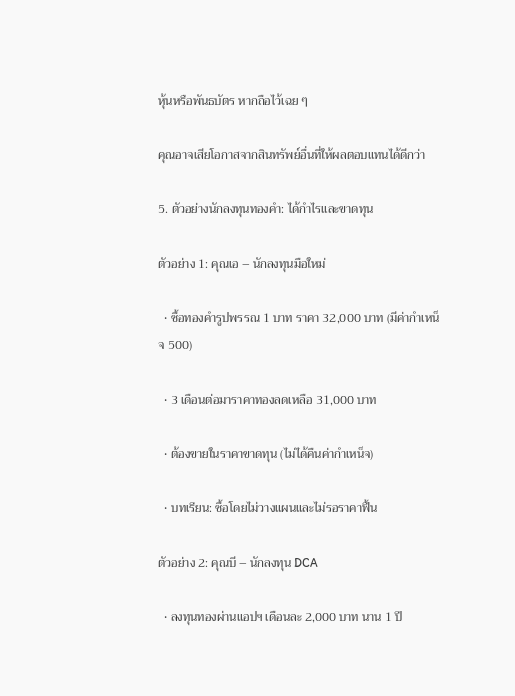หุ้นหรือพันธบัตร หากถือไว้เฉย ๆ

คุณอาจเสียโอกาสจากสินทรัพย์อื่นที่ให้ผลตอบแทนได้ดีกว่า

5. ตัวอย่างนักลงทุนทองคำ: ได้กำไรและขาดทุน

ตัวอย่าง 1: คุณเอ – นักลงทุนมือใหม่

  • ซื้อทองคำรูปพรรณ 1 บาท ราคา 32,000 บาท (มีค่ากำเหน็จ 500)

  • 3 เดือนต่อมาราคาทองลดเหลือ 31,000 บาท

  • ต้องขายในราคาขาดทุน (ไม่ได้คืนค่ากำเหน็จ)

  • บทเรียน: ซื้อโดยไม่วางแผนและไม่รอราคาฟื้น

ตัวอย่าง 2: คุณบี – นักลงทุน DCA

  • ลงทุนทองผ่านแอปฯ เดือนละ 2,000 บาท นาน 1 ปี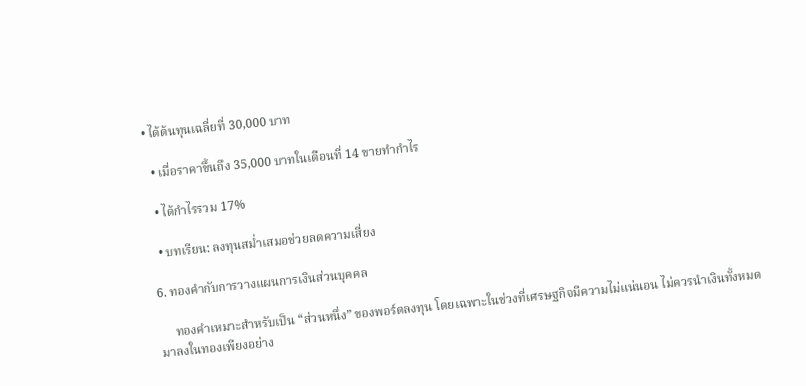• ได้ต้นทุนเฉลี่ยที่ 30,000 บาท

  • เมื่อราคาขึ้นถึง 35,000 บาทในเดือนที่ 14 ขายทำกำไร

  • ได้กำไรรวม 17%

  • บทเรียน: ลงทุนสม่ำเสมอช่วยลดความเสี่ยง

6. ทองคำกับการวางแผนการเงินส่วนบุคคล

     ทองคำเหมาะสำหรับเป็น “ส่วนหนึ่ง” ของพอร์ตลงทุน โดยเฉพาะในช่วงที่เศรษฐกิจมีความไม่แน่นอน ไม่ควรนำเงินทั้งหมดมาลงในทองเพียงอย่าง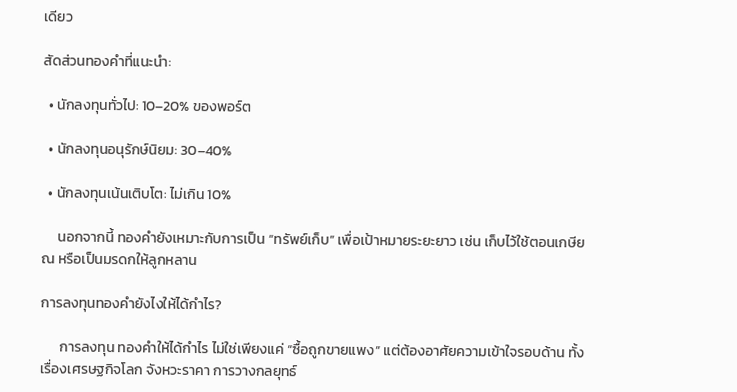เดียว

สัดส่วนทองคำที่แนะนำ:

  • นักลงทุนทั่วไป: 10–20% ของพอร์ต

  • นักลงทุนอนุรักษ์นิยม: 30–40%

  • นักลงทุนเน้นเติบโต: ไม่เกิน 10%

     นอกจากนี้ ทองคำยังเหมาะกับการเป็น “ทรัพย์เก็บ” เพื่อเป้าหมายระยะยาว เช่น เก็บไว้ใช้ตอนเกษียณ หรือเป็นมรดกให้ลูกหลาน

การลงทุนทองคำยังไงให้ได้กำไร?

      การลงทุน ทองคำให้ได้กำไร ไม่ใช่เพียงแค่ “ซื้อถูกขายแพง” แต่ต้องอาศัยความเข้าใจรอบด้าน ทั้งเรื่องเศรษฐกิจโลก จังหวะราคา การวางกลยุทธ์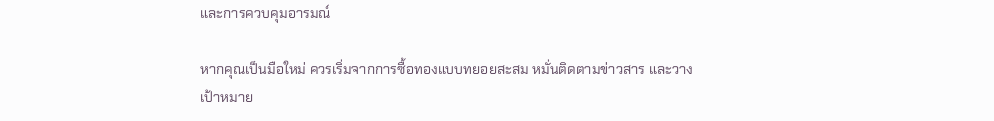และการควบคุมอารมณ์

หากคุณเป็นมือใหม่ ควรเริ่มจากการซื้อทองแบบทยอยสะสม หมั่นติดตามข่าวสาร และวางเป้าหมาย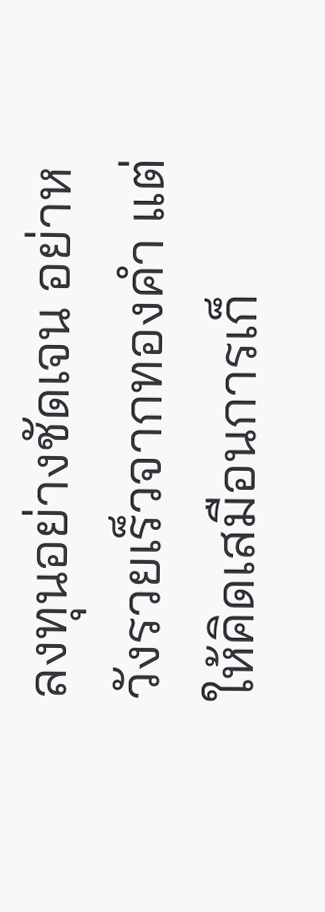ลงทุนอย่างชัดเจน อย่าหวังรวยเร็วจากทองคำ แต่ให้คิดเสมือนการเก็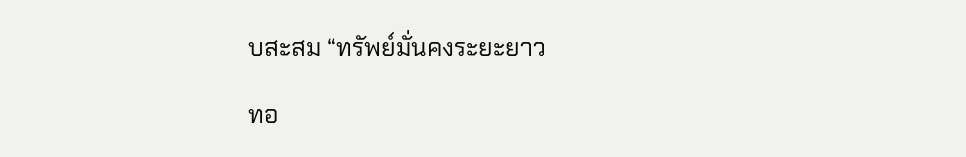บสะสม “ทรัพย์มั่นคงระยะยาว

ทอ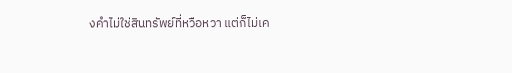งคำไม่ใช่สินทรัพย์ที่หวือหวา แต่ก็ไม่เค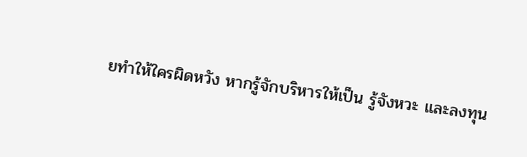ยทำให้ใครผิดหวัง หากรู้จักบริหารให้เป็น รู้จังหวะ และลงทุน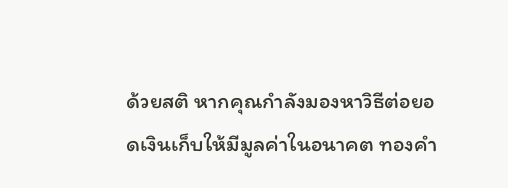ด้วยสติ หากคุณกำลังมองหาวิธีต่อยอดเงินเก็บให้มีมูลค่าในอนาคต ทองคำ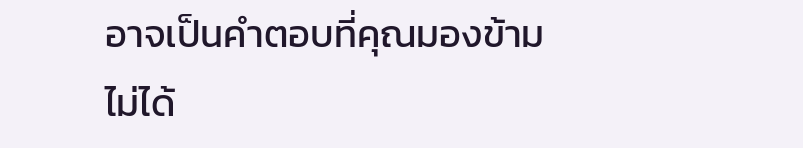อาจเป็นคำตอบที่คุณมองข้ามไม่ได้